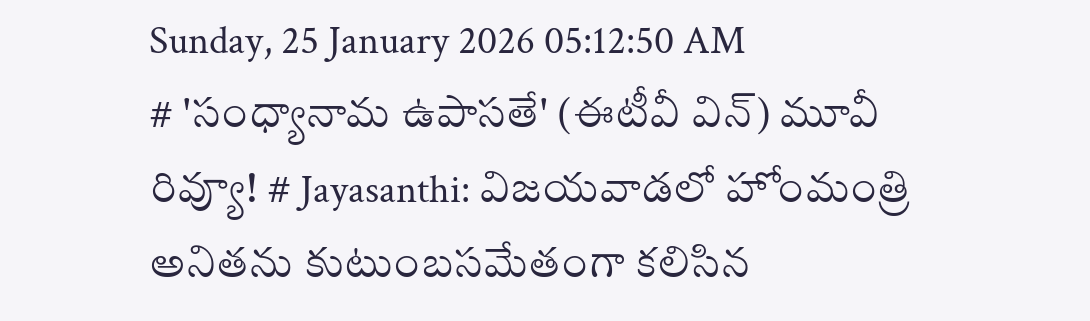Sunday, 25 January 2026 05:12:50 AM
# 'సంధ్యానామ ఉపాసతే' (ఈటీవీ విన్) మూవీ రివ్యూ! # Jayasanthi: విజయవాడలో హోంమంత్రి అనితను కుటుంబసమేతంగా కలిసిన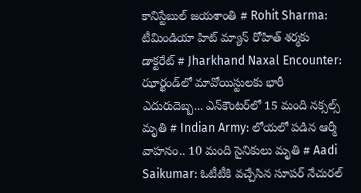కానిస్టేబుల్ జయశాంతి # Rohit Sharma: టీమిండియా హిట్ మ్యాన్ రోహిత్ శర్మకు డాక్టరేట్ # Jharkhand Naxal Encounter: ఝార్ఖండ్‌లో మావోయిస్టులకు భారీ ఎదురుదెబ్బ... ఎన్‌కౌంటర్‌లో 15 మంది నక్సల్స్ మృతి # Indian Army: లోయలో పడిన ఆర్మీ వాహనం.. 10 మంది సైనికులు మృతి # Aadi Saikumar: ఓటీటీకి వచ్చేసిన సూపర్ నేచురల్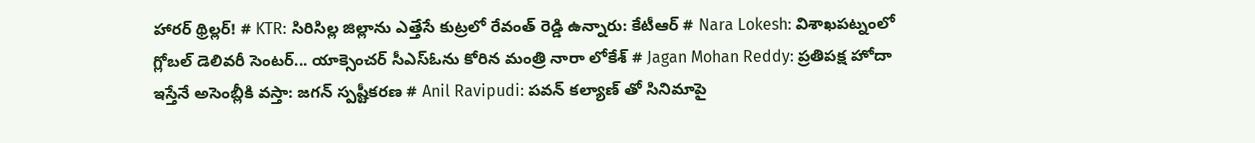హారర్ థ్రిల్లర్! # KTR: సిరిసిల్ల జిల్లాను ఎత్తేసే కుట్రలో రేవంత్ రెడ్డి ఉన్నారు: కేటీఆర్ # Nara Lokesh: విశాఖపట్నంలో గ్లోబల్ డెలివరీ సెంటర్... యాక్సెంచర్ సీఎస్ఓను కోరిన మంత్రి నారా లోకేశ్ # Jagan Mohan Reddy: ప్రతిపక్ష హోదా ఇస్తేనే అసెంబ్లీకి వస్తా: జగన్ స్పష్టీకరణ # Anil Ravipudi: పవన్ కల్యాణ్ తో సినిమాపై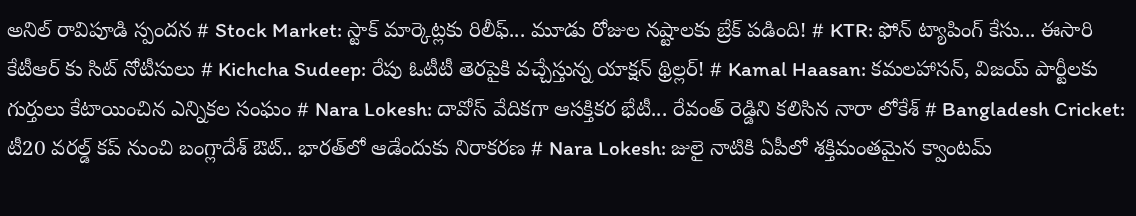అనిల్ రావిపూడి స్పందన # Stock Market: స్టాక్ మార్కెట్లకు రిలీఫ్... మూడు రోజుల నష్టాలకు బ్రేక్ పడింది! # KTR: ఫోన్ ట్యాపింగ్ కేసు... ఈసారి కేటీఆర్ కు సిట్ నోటీసులు # Kichcha Sudeep: రేపు ఓటీటీ తెరపైకి వచ్చేస్తున్న యాక్షన్ థ్రిల్లర్! # Kamal Haasan: కమలహాసన్, విజయ్ పార్టీలకు గుర్తులు కేటాయించిన ఎన్నికల సంఘం # Nara Lokesh: దావోస్ వేదికగా ఆసక్తికర భేటీ... రేవంత్ రెడ్డిని కలిసిన నారా లోకేశ్ # Bangladesh Cricket: టీ20 వరల్డ్ కప్ నుంచి బంగ్లాదేశ్ ఔట్.. భారత్‌లో ఆడేందుకు నిరాకరణ # Nara Lokesh: జులై నాటికి ఏపీలో శక్తిమంతమైన క్వాంటమ్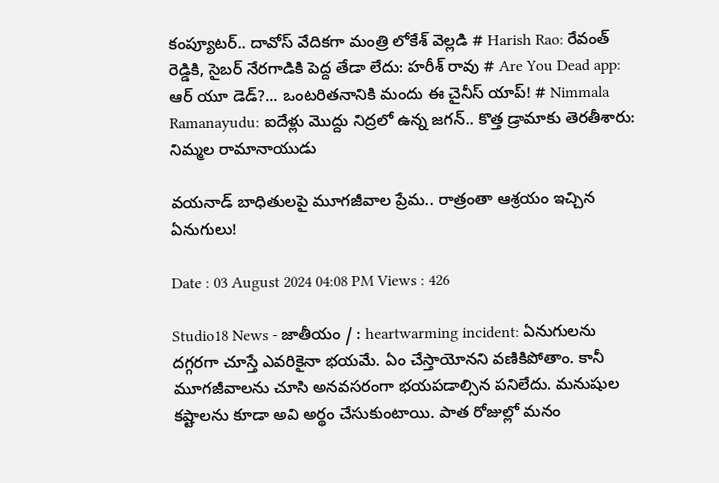కంప్యూటర్.. దావోస్ వేదికగా మంత్రి లోకేశ్ వెల్లడి # Harish Rao: రేవంత్ రెడ్డికి, సైబర్ నేరగాడికి పెద్ద తేడా లేదు: హరీశ్ రావు # Are You Dead app: ఆర్ యూ డెడ్?... ఒంటరితనానికి మందు ఈ చైనీస్ యాప్! # Nimmala Ramanayudu: ఐదేళ్లు మొద్దు నిద్రలో ఉన్న జగన్.. కొత్త డ్రామాకు తెరతీశారు: నిమ్మల రామానాయుడు

వయనాడ్ బాధితులపై మూగజీవాల ప్రేమ.. రాత్రంతా ఆశ్రయం ఇచ్చిన ఏనుగులు!

Date : 03 August 2024 04:08 PM Views : 426

Studio18 News - జాతీయం / : heartwarming incident: ఏనుగులను దగ్గరగా చూస్తే ఎవరికైనా భయమే. ఏం చేస్తాయోనని వణికిపోతాం. కానీ మూగజీవాలను చూసి అనవసరంగా భయపడాల్సిన పనిలేదు. మనుషుల కష్టాలను కూడా అవి అర్థం చేసుకుంటాయి. పాత రోజుల్లో మనం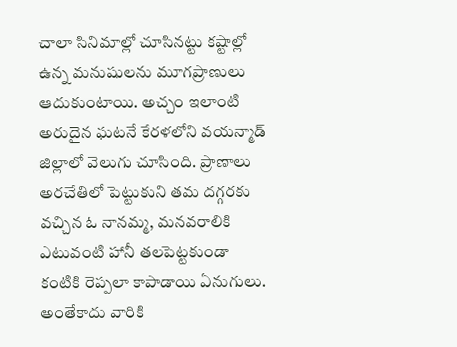చాలా సినిమాల్లో చూసినట్టు కష్టాల్లో ఉన్న మనుషులను మూగప్రాణులు ఆదుకుంటాయి. అచ్చం ఇలాంటి అరుదైన ఘటనే కేరళలోని వయన్మాడ్ జిల్లాలో వెలుగు చూసింది. ప్రాణాలు అరచేతిలో పెట్టుకుని తమ దగ్గరకు వచ్చిన ఓ నానమ్మ, మనవరాలికి ఎటువంటి హానీ తలపెట్టకుండా కంటికి రెప్పలా కాపాడాయి ఏనుగులు. అంతేకాదు వారికి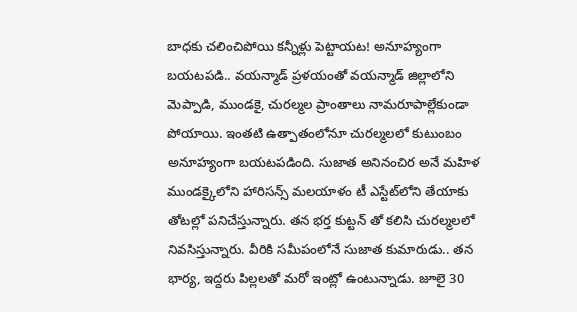బాధకు చలించిపోయి కన్నీళ్లు పెట్టాయట! అనూహ్యంగా బయటపడి.. వయన్మాడ్ ప్రళయంతో వయన్మాడ్ జిల్లాలోని మెప్పాడి, ముండకై, చురల్మల ప్రాంతాలు నామరూపాల్లేకుండా పోయాయి. ఇంతటి ఉత్పాతంలోనూ చురల్మలలో కుటుంబం అనూహ్యంగా బయటపడింది. సుజాత అనినంచిర అనే మహిళ ముండక్కైలోని హారిసన్స్ మలయాళం టీ ఎస్టేట్‌లోని తేయాకు తోటల్లో పనిచేస్తున్నారు. తన భర్త కుట్టన్ తో కలిసి చురల్మలలో నివసిస్తున్నారు. వీరికి సమీపంలోనే సుజాత కుమారుడు.. తన భార్య, ఇద్దరు పిల్లలతో మరో ఇంట్లో ఉంటున్నాడు. జూలై 30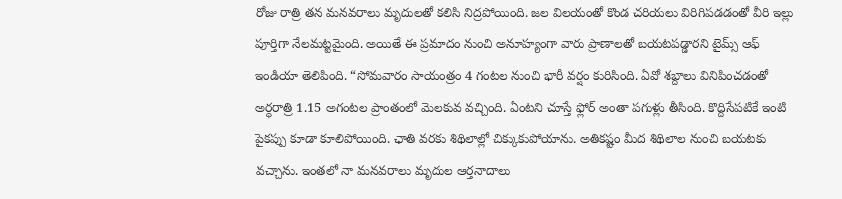రోజు రాత్రి తన మనవరాలు మృదులతో కలిసి నిద్రపోయింది. జల విలయంతో కొండ చరియలు విరిగిపడడంతో వీరి ఇల్లు పూర్తిగా నేలమట్టమైంది. అయితే ఈ ప్రమాదం నుంచి అనూహ్యంగా వారు ప్రాణాలతో బయటపడ్డారని టైమ్స్ ఆఫ్ ఇండియా తెలిపింది. “సోమవారం సాయంత్రం 4 గంటల నుంచి భారీ వర్షం కురిసింది. ఏవో శబ్దాలు వినిపించడంతో అర్ధరాత్రి 1.15 అగంటల ప్రాంతంలో మెలకువ వచ్చింది. ఏంటని చూస్తే ఫ్లోర్ అంతా పగుళ్లు తీసింది. కొద్దిసేపటికే ఇంటి పైకప్పు కూడా కూలిపోయింది. ఛాతి వరకు శిథిలాల్లో చిక్కుకుపోయాను. అతికష్టం మీద శిథిలాల నుంచి బయటకు వచ్చాను. ఇంతలో నా మనవరాలు మృదుల ఆర్తనాదాలు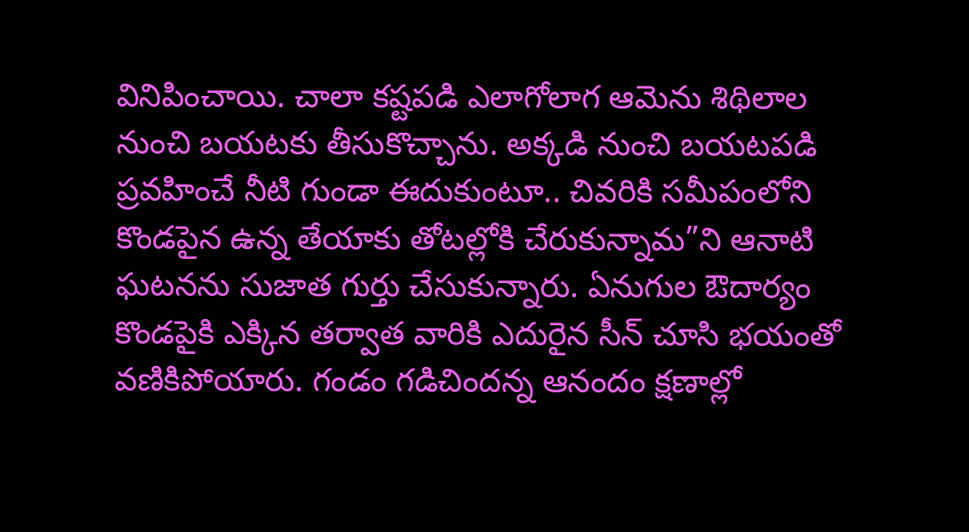వినిపించాయి. చాలా కష్టపడి ఎలాగోలాగ ఆమెను శిథిలాల నుంచి బయటకు తీసుకొచ్చాను. అక్కడి నుంచి బయటపడి ప్రవహించే నీటి గుండా ఈదుకుంటూ.. చివరికి సమీపంలోని కొండపైన ఉన్న తేయాకు తోటల్లోకి చేరుకున్నామ”ని ఆనాటి ఘటనను సుజాత గుర్తు చేసుకున్నారు. ఏనుగుల ఔదార్యం కొండపైకి ఎక్కిన తర్వాత వారికి ఎదురైన సీన్ చూసి భయంతో వణికిపోయారు. గండం గడిచిందన్న ఆనందం క్షణాల్లో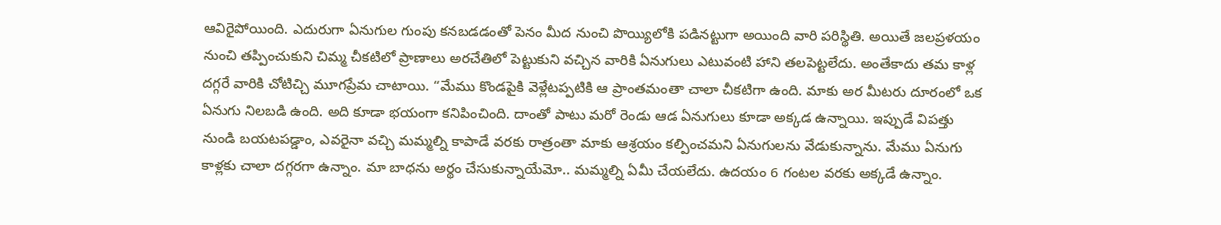ఆవిరైపోయింది. ఎదురుగా ఏనుగుల గుంపు కనబడడంతో పెనం మీద నుంచి పొయ్యిలోకి పడినట్టుగా అయింది వారి పరిస్థితి. అయితే జలప్రళయం నుంచి తప్పించుకుని చిమ్మ చీకటిలో ప్రాణాలు అరచేతిలో పెట్టుకుని వచ్చిన వారికి ఏనుగులు ఎటువంటి హాని తలపెట్టలేదు. అంతేకాదు తమ కాళ్ల దగ్గరే వారికి చోటిచ్చి మూగప్రేమ చాటాయి. “మేము కొండపైకి వెళ్లేటప్పటికి ఆ ప్రాంతమంతా చాలా చీకటిగా ఉంది. మాకు అర మీటరు దూరంలో ఒక ఏనుగు నిలబడి ఉంది. అది కూడా భయంగా కనిపించింది. దాంతో పాటు మరో రెండు ఆడ ఏనుగులు కూడా అక్కడ ఉన్నాయి. ఇప్పుడే విపత్తు నుండి బయటపడ్డాం, ఎవరైనా వచ్చి మమ్మల్ని కాపాడే వరకు రాత్రంతా మాకు ఆశ్రయం కల్పించమని ఏనుగులను వేడుకున్నాను. మేము ఏనుగు కాళ్లకు చాలా దగ్గరగా ఉన్నాం. మా బాధను అర్థం చేసుకున్నాయేమో.. మమ్మల్ని ఏమీ చేయలేదు. ఉదయం 6 గంటల వరకు అక్కడే ఉన్నాం.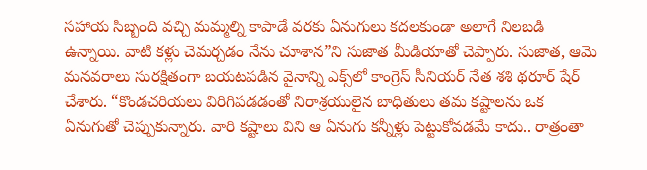సహాయ సిబ్బంది వచ్చి మమ్మల్ని కాపాడే వరకు ఏనుగులు కదలకుండా అలాగే నిలబడి ఉన్నాయి. వాటి కళ్లు చెమర్చడం నేను చూశాన”ని సుజాత మీడియాతో చెప్పారు. సుజాత, ఆమె మనవరాలు సురక్షితంగా బయటపడిన వైనాన్ని ఎక్స్‌లో కాంగ్రెస్ సీనియర్ నేత శశి థరూర్ షేర్ చేశారు. “కొండచరియలు విరిగిపడడంతో నిరాశ్రయులైన బాధితులు తమ కష్టాలను ఒక ఏనుగుతో చెప్పుకున్నారు. వారి కష్టాలు విని ఆ ఏనుగు కన్నీళ్లు పెట్టుకోవడమే కాదు.. రాత్రంతా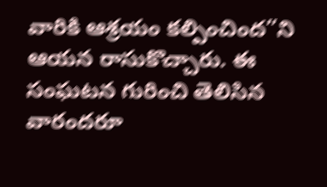వారికి ఆశ్రయం కల్పించింద”ని ఆయన రాసుకొచ్చారు. ఈ సంఘటన గురించి తెలిసిన వారందరూ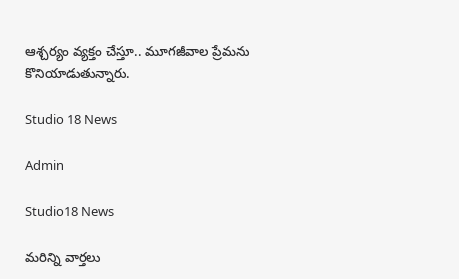ఆశ్చర్యం వ్యక్తం చేస్తూ.. మూగజీవాల ప్రేమను కొనియాడుతున్నారు.

Studio 18 News

Admin

Studio18 News

మరిన్ని వార్తలు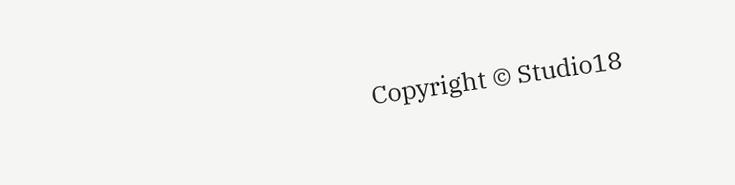Copyright © Studio18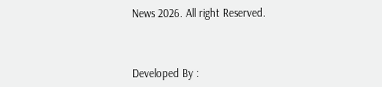News 2026. All right Reserved.



Developed By :